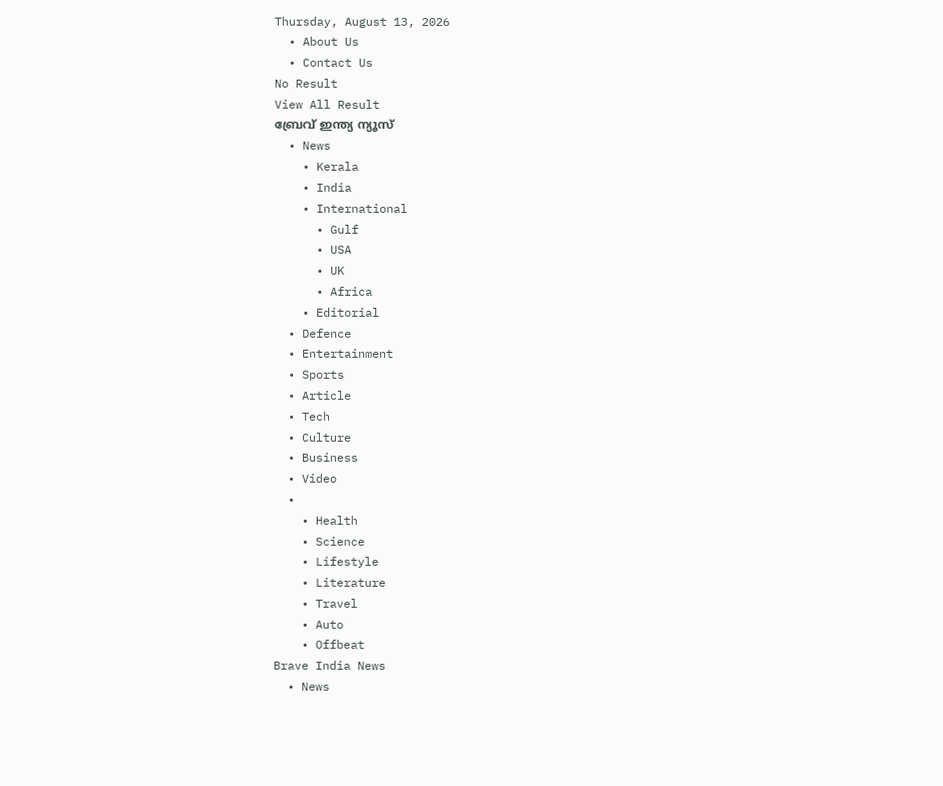Thursday, August 13, 2026
  • About Us
  • Contact Us
No Result
View All Result
ബ്രേവ് ഇന്ത്യ ന്യൂസ്
  • News
    • Kerala
    • India
    • International
      • Gulf
      • USA
      • UK
      • Africa
    • Editorial
  • Defence
  • Entertainment
  • Sports
  • Article
  • Tech
  • Culture
  • Business
  • Video
  •
    • Health
    • Science
    • Lifestyle
    • Literature
    • Travel
    • Auto
    • Offbeat
Brave India News
  • News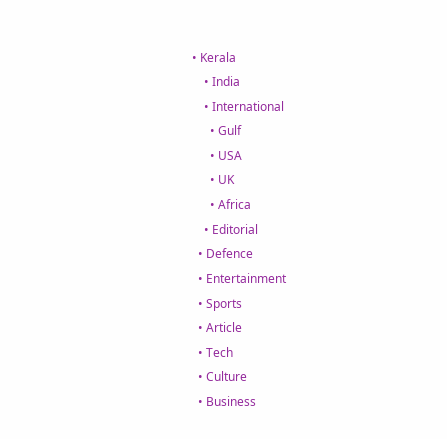• Kerala
    • India
    • International
      • Gulf
      • USA
      • UK
      • Africa
    • Editorial
  • Defence
  • Entertainment
  • Sports
  • Article
  • Tech
  • Culture
  • Business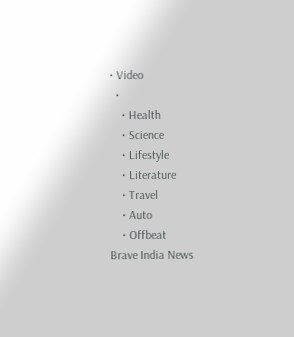• Video
  •
    • Health
    • Science
    • Lifestyle
    • Literature
    • Travel
    • Auto
    • Offbeat
Brave India News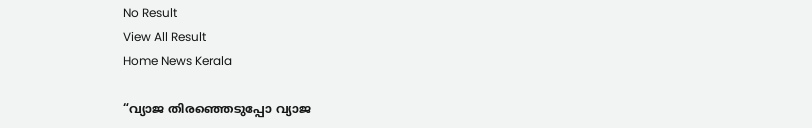No Result
View All Result
Home News Kerala

“വ്യാജ തിരഞ്ഞെടുപ്പോ വ്യാജ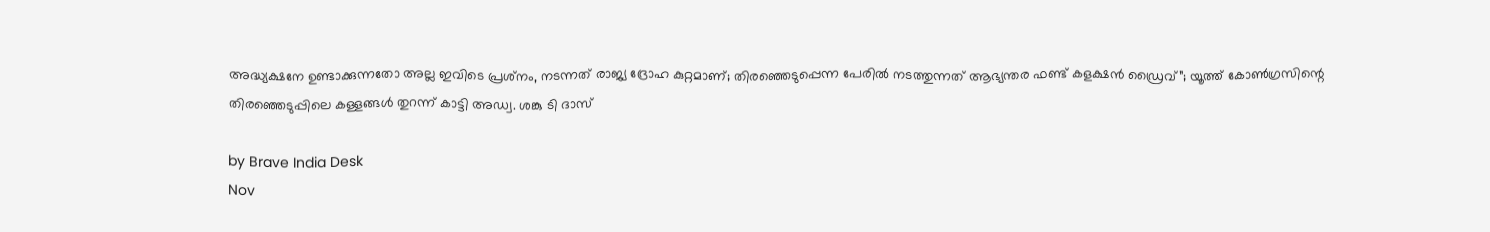അദ്ധ്യക്ഷനേ ഉണ്ടാക്കുന്നതോ അല്ല ഇവിടെ പ്രശ്‌നം, നടന്നത് രാജ്യ ദ്രോഹ കുറ്റമാണ്; തിരഞ്ഞെടുപ്പെന്ന പേരില്‍ നടത്തുന്നത് ആഭ്യന്തര ഫണ്ട് കളക്ഷന്‍ ഡ്രൈവ്”; യൂത്ത് കോണ്‍ഗ്രസിന്റെ തിരഞ്ഞെടുപ്പിലെ കള്ളങ്ങള്‍ തുറന്ന് കാട്ടി അഡ്വ. ശങ്കു ടി ദാസ്

by Brave India Desk
Nov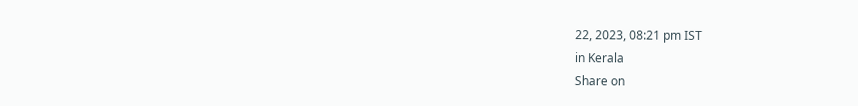22, 2023, 08:21 pm IST
in Kerala
Share on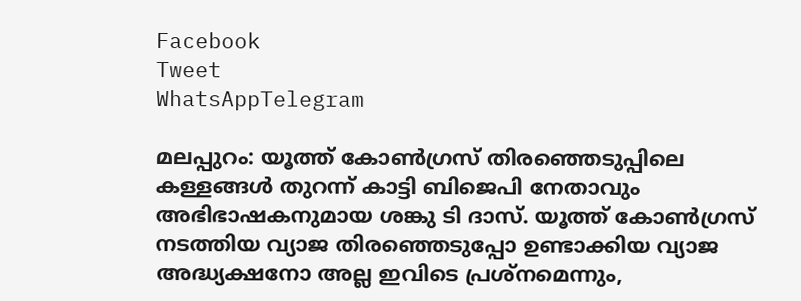Facebook
Tweet
WhatsAppTelegram

മലപ്പുറം: യൂത്ത് കോണ്‍ഗ്രസ് തിരഞ്ഞെടുപ്പിലെ കള്ളങ്ങള്‍ തുറന്ന് കാട്ടി ബിജെപി നേതാവും അഭിഭാഷകനുമായ ശങ്കു ടി ദാസ്. യൂത്ത് കോണ്‍ഗ്രസ് നടത്തിയ വ്യാജ തിരഞ്ഞെടുപ്പോ ഉണ്ടാക്കിയ വ്യാജ അദ്ധ്യക്ഷനോ അല്ല ഇവിടെ പ്രശ്‌നമെന്നും,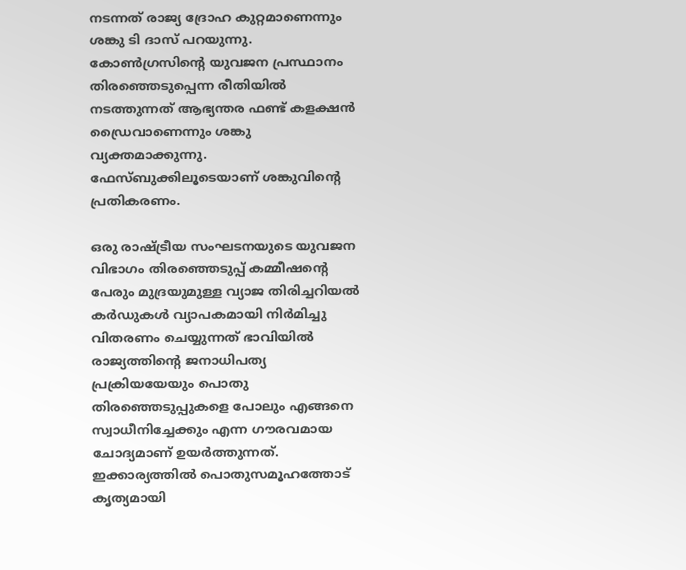നടന്നത് രാജ്യ ദ്രോഹ കുറ്റമാണെന്നും ശങ്കു ടി ദാസ് പറയുന്നു. കോണ്‍ഗ്രസിന്റെ യുവജന പ്രസ്ഥാനം തിരഞ്ഞെടുപ്പെന്ന രീതിയില്‍ നടത്തുന്നത് ആഭ്യന്തര ഫണ്ട് കളക്ഷന്‍ ഡ്രൈവാണെന്നും ശങ്കു വ്യക്തമാക്കുന്നു. ഫേസ്ബുക്കിലൂടെയാണ് ശങ്കുവിന്റെ പ്രതികരണം.

ഒരു രാഷ്ട്രീയ സംഘടനയുടെ യുവജന വിഭാഗം തിരഞ്ഞെടുപ്പ് കമ്മീഷന്റെ പേരും മുദ്രയുമുള്ള വ്യാജ തിരിച്ചറിയല്‍ കര്‍ഡുകള്‍ വ്യാപകമായി നിര്‍മിച്ചു വിതരണം ചെയ്യുന്നത് ഭാവിയില്‍ രാജ്യത്തിന്റെ ജനാധിപത്യ പ്രക്രിയയേയും പൊതു തിരഞ്ഞെടുപ്പുകളെ പോലും എങ്ങനെ സ്വാധീനിച്ചേക്കും എന്ന ഗൗരവമായ ചോദ്യമാണ് ഉയര്‍ത്തുന്നത്. ഇക്കാര്യത്തില്‍ പൊതുസമൂഹത്തോട് കൃത്യമായി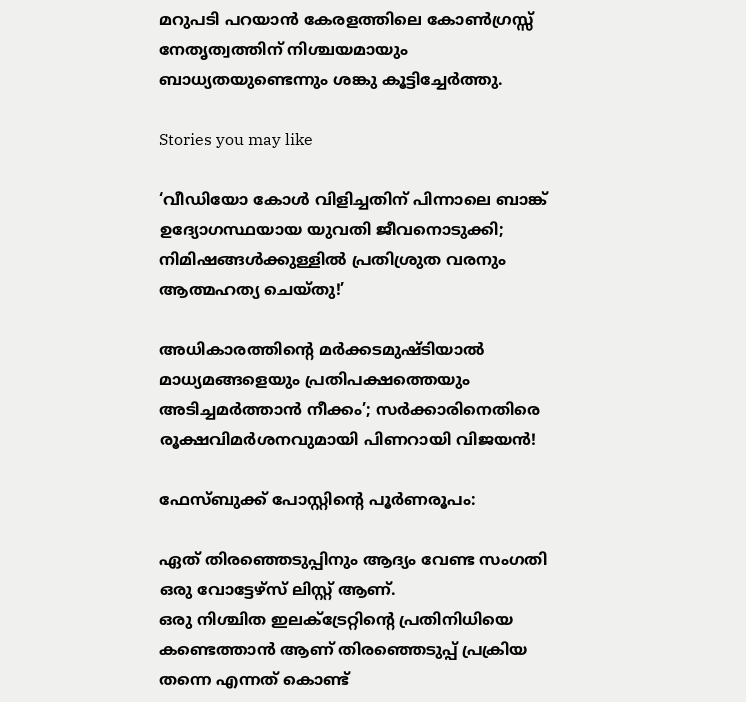മറുപടി പറയാന്‍ കേരളത്തിലെ കോണ്‍ഗ്രസ്സ് നേതൃത്വത്തിന് നിശ്ചയമായും ബാധ്യതയുണ്ടെന്നും ശങ്കു കൂട്ടിച്ചേര്‍ത്തു.

Stories you may like

‘വീഡിയോ കോൾ വിളിച്ചതിന് പിന്നാലെ ബാങ്ക് ഉദ്യോഗസ്ഥയായ യുവതി ജീവനൊടുക്കി; നിമിഷങ്ങൾക്കുള്ളിൽ പ്രതിശ്രുത വരനും ആത്മഹത്യ ചെയ്തു!’

അധികാരത്തിന്റെ മർക്കടമുഷ്ടിയാൽ മാധ്യമങ്ങളെയും പ്രതിപക്ഷത്തെയും അടിച്ചമർത്താൻ നീക്കം’; സർക്കാരിനെതിരെ രൂക്ഷവിമർശനവുമായി പിണറായി വിജയൻ!

ഫേസ്ബുക്ക് പോസ്റ്റിന്റെ പൂര്‍ണരൂപം:

ഏത് തിരഞ്ഞെടുപ്പിനും ആദ്യം വേണ്ട സംഗതി ഒരു വോട്ടേഴ്സ് ലിസ്റ്റ് ആണ്.
ഒരു നിശ്ചിത ഇലക്ട്രേറ്റിന്റെ പ്രതിനിധിയെ കണ്ടെത്താൻ ആണ് തിരഞ്ഞെടുപ്പ് പ്രക്രിയ തന്നെ എന്നത് കൊണ്ട്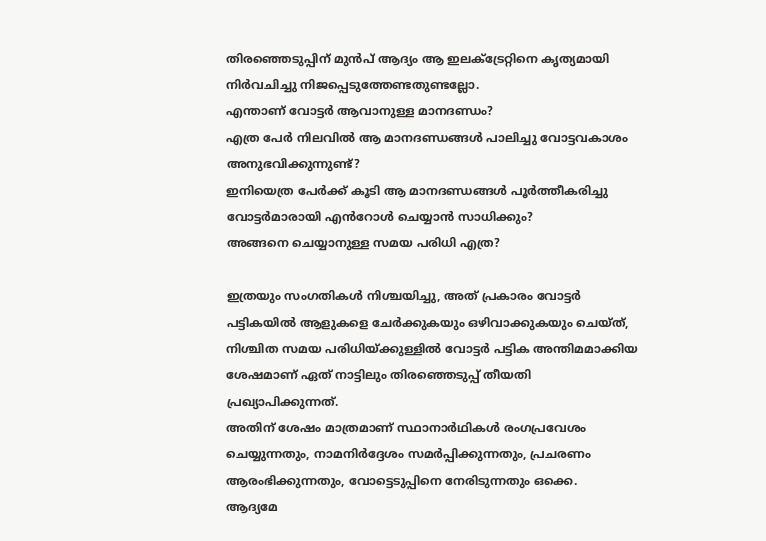തിരഞ്ഞെടുപ്പിന് മുൻപ് ആദ്യം ആ ഇലക്ട്രേറ്റിനെ കൃത്യമായി നിർവചിച്ചു നിജപ്പെടുത്തേണ്ടതുണ്ടല്ലോ.
എന്താണ് വോട്ടർ ആവാനുള്ള മാനദണ്ഡം?
എത്ര പേർ നിലവിൽ ആ മാനദണ്ഡങ്ങൾ പാലിച്ചു വോട്ടവകാശം അനുഭവിക്കുന്നുണ്ട്?
ഇനിയെത്ര പേർക്ക് കൂടി ആ മാനദണ്ഡങ്ങൾ പൂർത്തീകരിച്ചു വോട്ടർമാരായി എൻറോൾ ചെയ്യാൻ സാധിക്കും?
അങ്ങനെ ചെയ്യാനുള്ള സമയ പരിധി എത്ര?

ഇത്രയും സംഗതികൾ നിശ്ചയിച്ചു, അത് പ്രകാരം വോട്ടർ പട്ടികയിൽ ആളുകളെ ചേർക്കുകയും ഒഴിവാക്കുകയും ചെയ്ത്, നിശ്ചിത സമയ പരിധിയ്ക്കുള്ളിൽ വോട്ടർ പട്ടിക അന്തിമമാക്കിയ ശേഷമാണ് ഏത് നാട്ടിലും തിരഞ്ഞെടുപ്പ് തീയതി പ്രഖ്യാപിക്കുന്നത്.
അതിന് ശേഷം മാത്രമാണ് സ്ഥാനാർഥികൾ രംഗപ്രവേശം ചെയ്യുന്നതും, നാമനിർദ്ദേശം സമർപ്പിക്കുന്നതും, പ്രചരണം ആരംഭിക്കുന്നതും, വോട്ടെടുപ്പിനെ നേരിടുന്നതും ഒക്കെ.
ആദ്യമേ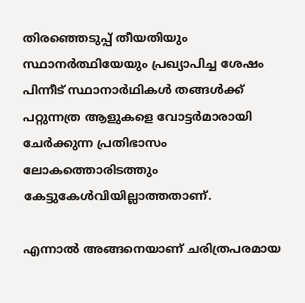തിരഞ്ഞെടുപ്പ് തീയതിയും സ്ഥാനർത്ഥിയേയും പ്രഖ്യാപിച്ച ശേഷം പിന്നീട് സ്ഥാനാർഥികൾ തങ്ങൾക്ക് പറ്റുന്നത്ര ആളുകളെ വോട്ടർമാരായി ചേർക്കുന്ന പ്രതിഭാസം ലോകത്തൊരിടത്തും കേട്ടുകേൾവിയില്ലാത്തതാണ്.

എന്നാൽ അങ്ങനെയാണ് ചരിത്രപരമായ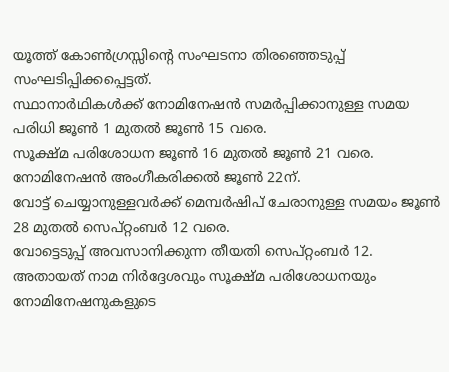യൂത്ത് കോൺഗ്രസ്സിന്റെ സംഘടനാ തിരഞ്ഞെടുപ്പ് സംഘടിപ്പിക്കപ്പെട്ടത്.
സ്ഥാനാർഥികൾക്ക് നോമിനേഷൻ സമർപ്പിക്കാനുള്ള സമയ പരിധി ജൂൺ 1 മുതൽ ജൂൺ 15 വരെ.
സൂക്ഷ്മ പരിശോധന ജൂൺ 16 മുതൽ ജൂൺ 21 വരെ.
നോമിനേഷൻ അംഗീകരിക്കൽ ജൂൺ 22ന്.
വോട്ട് ചെയ്യാനുള്ളവർക്ക് മെമ്പർഷിപ് ചേരാനുള്ള സമയം ജൂൺ 28 മുതൽ സെപ്റ്റംബർ 12 വരെ.
വോട്ടെടുപ്പ് അവസാനിക്കുന്ന തീയതി സെപ്റ്റംബർ 12.
അതായത് നാമ നിർദ്ദേശവും സൂക്ഷ്മ പരിശോധനയും നോമിനേഷനുകളുടെ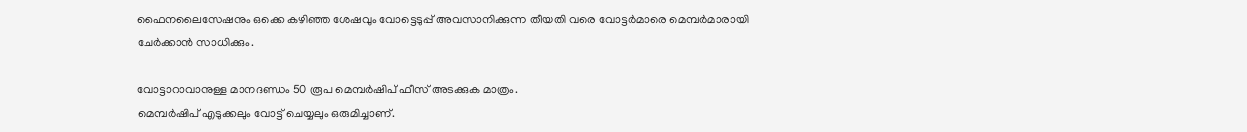ഫൈനലൈസേഷനും ഒക്കെ കഴിഞ്ഞ ശേഷവും വോട്ടെടുപ്പ് അവസാനിക്കുന്ന തീയതി വരെ വോട്ടർമാരെ മെമ്പർമാരായി ചേർക്കാൻ സാധിക്കും.

വോട്ടാറാവാനുള്ള മാനദണ്ഡം 50 രൂപ മെമ്പർഷിപ് ഫീസ് അടക്കുക മാത്രം.
മെമ്പർഷിപ് എടുക്കലും വോട്ട് ചെയ്യലും ഒരുമിച്ചാണ്.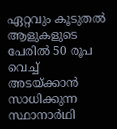ഏറ്റവും കൂടുതൽ ആളുകളുടെ പേരിൽ 50 രൂപ വെച്ച് അടയ്ക്കാൻ സാധിക്കുന്ന സ്ഥാനാർഥി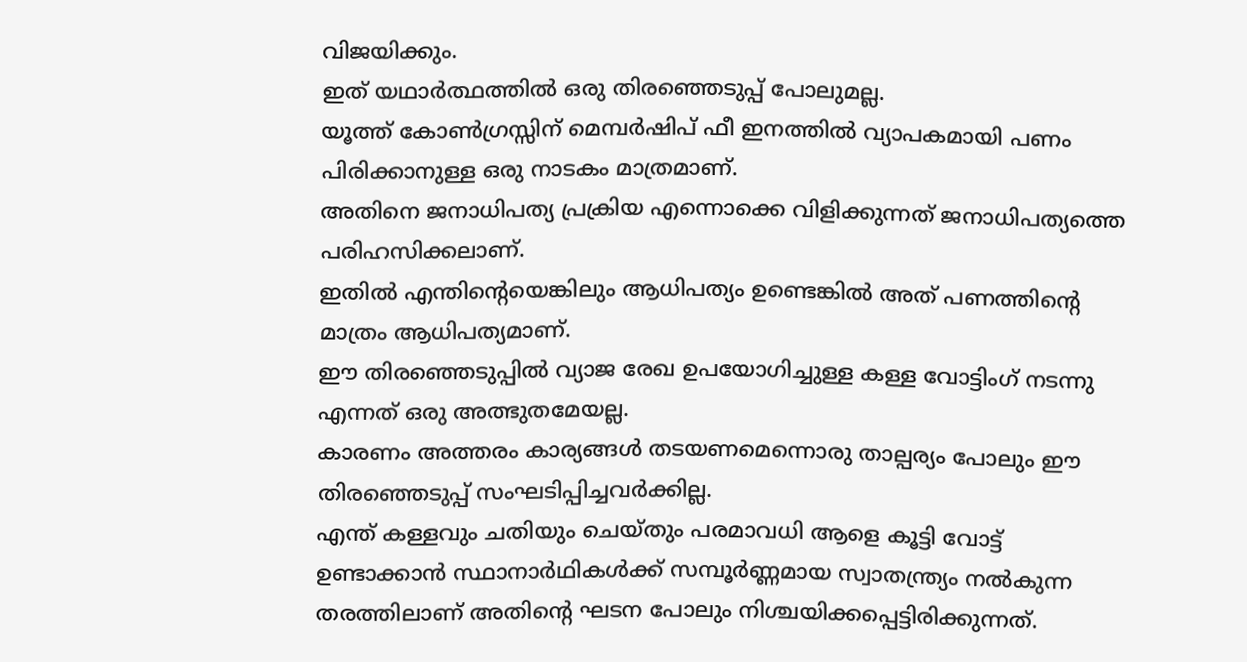വിജയിക്കും.
ഇത് യഥാർത്ഥത്തിൽ ഒരു തിരഞ്ഞെടുപ്പ് പോലുമല്ല.
യൂത്ത് കോൺഗ്രസ്സിന് മെമ്പർഷിപ് ഫീ ഇനത്തിൽ വ്യാപകമായി പണം പിരിക്കാനുള്ള ഒരു നാടകം മാത്രമാണ്.
അതിനെ ജനാധിപത്യ പ്രക്രിയ എന്നൊക്കെ വിളിക്കുന്നത് ജനാധിപത്യത്തെ പരിഹസിക്കലാണ്.
ഇതിൽ എന്തിന്റെയെങ്കിലും ആധിപത്യം ഉണ്ടെങ്കിൽ അത് പണത്തിന്റെ മാത്രം ആധിപത്യമാണ്.
ഈ തിരഞ്ഞെടുപ്പിൽ വ്യാജ രേഖ ഉപയോഗിച്ചുള്ള കള്ള വോട്ടിംഗ് നടന്നു എന്നത് ഒരു അത്ഭുതമേയല്ല.
കാരണം അത്തരം കാര്യങ്ങൾ തടയണമെന്നൊരു താല്പര്യം പോലും ഈ തിരഞ്ഞെടുപ്പ് സംഘടിപ്പിച്ചവർക്കില്ല.
എന്ത് കള്ളവും ചതിയും ചെയ്തും പരമാവധി ആളെ കൂട്ടി വോട്ട് ഉണ്ടാക്കാൻ സ്ഥാനാർഥികൾക്ക് സമ്പൂർണ്ണമായ സ്വാതന്ത്ര്യം നൽകുന്ന തരത്തിലാണ് അതിന്റെ ഘടന പോലും നിശ്ചയിക്കപ്പെട്ടിരിക്കുന്നത്.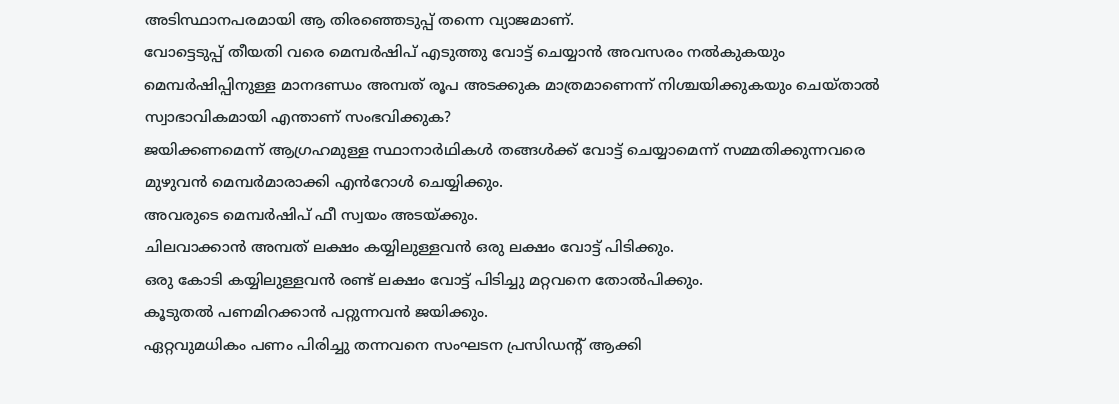അടിസ്ഥാനപരമായി ആ തിരഞ്ഞെടുപ്പ് തന്നെ വ്യാജമാണ്.
വോട്ടെടുപ്പ് തീയതി വരെ മെമ്പർഷിപ് എടുത്തു വോട്ട് ചെയ്യാൻ അവസരം നൽകുകയും മെമ്പർഷിപ്പിനുള്ള മാനദണ്ഡം അമ്പത് രൂപ അടക്കുക മാത്രമാണെന്ന് നിശ്ചയിക്കുകയും ചെയ്‌താൽ സ്വാഭാവികമായി എന്താണ് സംഭവിക്കുക?
ജയിക്കണമെന്ന് ആഗ്രഹമുള്ള സ്ഥാനാർഥികൾ തങ്ങൾക്ക് വോട്ട് ചെയ്യാമെന്ന് സമ്മതിക്കുന്നവരെ മുഴുവൻ മെമ്പർമാരാക്കി എൻറോൾ ചെയ്യിക്കും.
അവരുടെ മെമ്പർഷിപ് ഫീ സ്വയം അടയ്ക്കും.
ചിലവാക്കാൻ അമ്പത് ലക്ഷം കയ്യിലുള്ളവൻ ഒരു ലക്ഷം വോട്ട് പിടിക്കും.
ഒരു കോടി കയ്യിലുള്ളവൻ രണ്ട് ലക്ഷം വോട്ട് പിടിച്ചു മറ്റവനെ തോൽപിക്കും.
കൂടുതൽ പണമിറക്കാൻ പറ്റുന്നവൻ ജയിക്കും.
ഏറ്റവുമധികം പണം പിരിച്ചു തന്നവനെ സംഘടന പ്രസിഡന്റ്‌ ആക്കി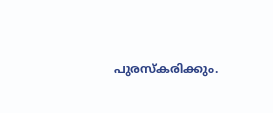പുരസ്കരിക്കും.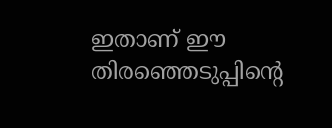ഇതാണ് ഈ തിരഞ്ഞെടുപ്പിന്റെ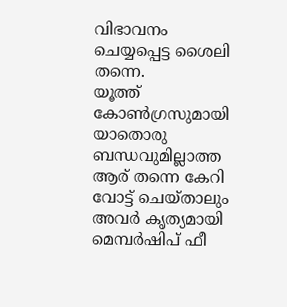വിഭാവനം ചെയ്യപ്പെട്ട ശൈലി തന്നെ.
യൂത്ത് കോൺഗ്രസുമായി യാതൊരു ബന്ധവുമില്ലാത്ത ആര് തന്നെ കേറി വോട്ട് ചെയ്താലും അവർ കൃത്യമായി മെമ്പർഷിപ് ഫീ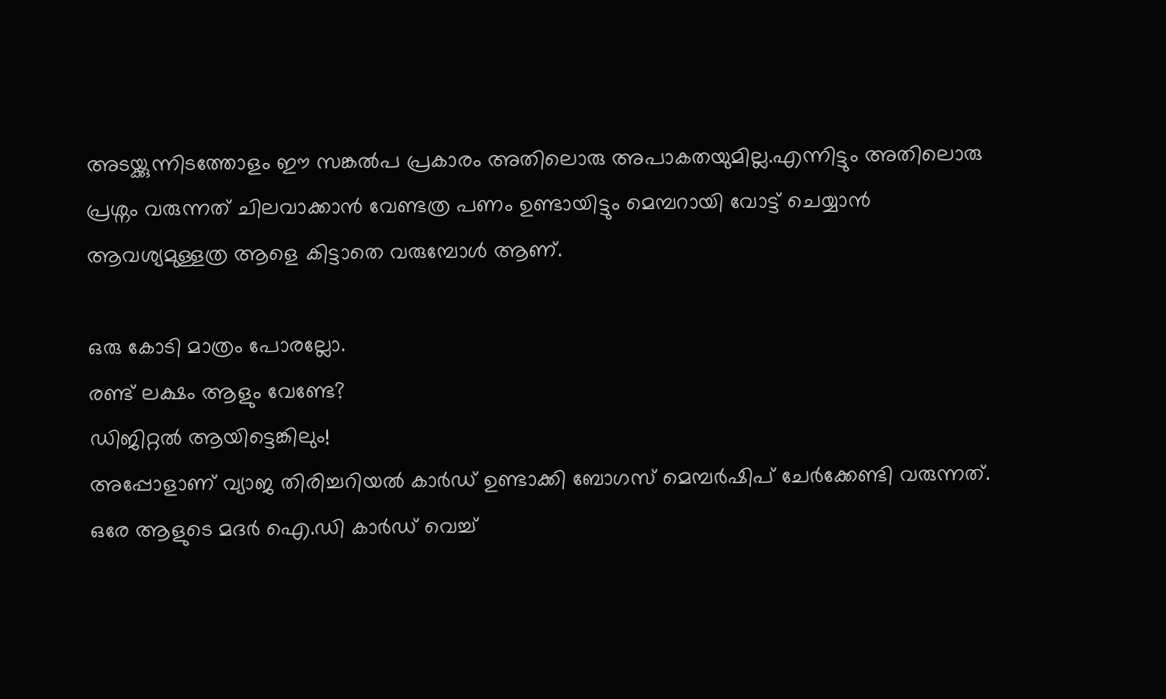അടയ്ക്കുന്നിടത്തോളം ഈ സങ്കൽപ പ്രകാരം അതിലൊരു അപാകതയുമില്ല.എന്നിട്ടും അതിലൊരു പ്രശ്നം വരുന്നത് ചിലവാക്കാൻ വേണ്ടത്ര പണം ഉണ്ടായിട്ടും മെമ്പറായി വോട്ട് ചെയ്യാൻ ആവശ്യമുള്ളത്ര ആളെ കിട്ടാതെ വരുമ്പോൾ ആണ്.

ഒരു കോടി മാത്രം പോരല്ലോ.
രണ്ട് ലക്ഷം ആളും വേണ്ടേ?
ഡിജിറ്റൽ ആയിട്ടെങ്കിലും!
അപ്പോളാണ് വ്യാജ തിരിച്ചറിയൽ കാർഡ് ഉണ്ടാക്കി ബോഗസ് മെമ്പർഷിപ് ചേർക്കേണ്ടി വരുന്നത്.
ഒരേ ആളുടെ മദർ ഐ.ഡി കാർഡ് വെച്ച്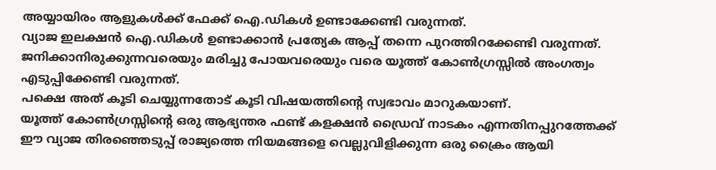അയ്യായിരം ആളുകൾക്ക് ഫേക്ക് ഐ.ഡികൾ ഉണ്ടാക്കേണ്ടി വരുന്നത്.
വ്യാജ ഇലക്ഷൻ ഐ.ഡികൾ ഉണ്ടാക്കാൻ പ്രത്യേക ആപ്പ് തന്നെ പുറത്തിറക്കേണ്ടി വരുന്നത്.
ജനിക്കാനിരുക്കുന്നവരെയും മരിച്ചു പോയവരെയും വരെ യൂത്ത് കോൺഗ്രസ്സിൽ അംഗത്വം എടുപ്പിക്കേണ്ടി വരുന്നത്.
പക്ഷെ അത് കൂടി ചെയ്യുന്നതോട് കൂടി വിഷയത്തിന്റെ സ്വഭാവം മാറുകയാണ്.
യൂത്ത് കോൺഗ്രസ്സിന്റെ ഒരു ആഭ്യന്തര ഫണ്ട് കളക്ഷൻ ഡ്രൈവ് നാടകം എന്നതിനപ്പുറത്തേക്ക് ഈ വ്യാജ തിരഞ്ഞെടുപ്പ് രാജ്യത്തെ നിയമങ്ങളെ വെല്ലുവിളിക്കുന്ന ഒരു ക്രൈം ആയി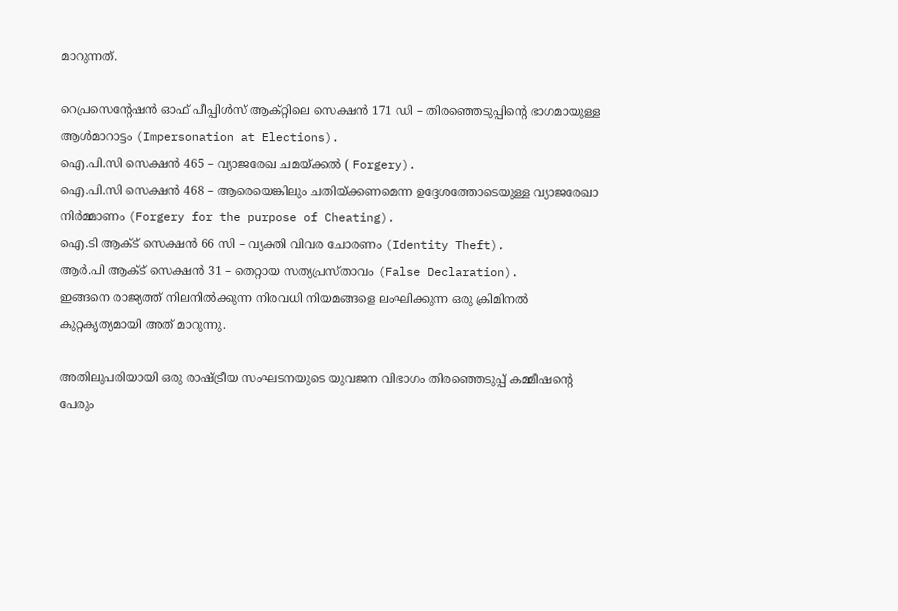മാറുന്നത്.

റെപ്രസെന്റേഷൻ ഓഫ് പീപ്പിൾസ് ആക്റ്റിലെ സെക്ഷൻ 171 ഡി – തിരഞ്ഞെടുപ്പിന്റെ ഭാഗമായുള്ള ആൾമാറാട്ടം (Impersonation at Elections).
ഐ.പി.സി സെക്ഷൻ 465 – വ്യാജരേഖ ചമയ്ക്കൽ ( Forgery).
ഐ.പി.സി സെക്ഷൻ 468 – ആരെയെങ്കിലും ചതിയ്ക്കണമെന്ന ഉദ്ദേശത്തോടെയുള്ള വ്യാജരേഖാ നിർമ്മാണം (Forgery for the purpose of Cheating).
ഐ.ടി ആക്ട് സെക്ഷൻ 66 സി – വ്യക്തി വിവര ചോരണം (Identity Theft).
ആർ.പി ആക്ട് സെക്ഷൻ 31 – തെറ്റായ സത്യപ്രസ്താവം (False Declaration).
ഇങ്ങനെ രാജ്യത്ത് നിലനിൽക്കുന്ന നിരവധി നിയമങ്ങളെ ലംഘിക്കുന്ന ഒരു ക്രിമിനൽ കുറ്റകൃത്യമായി അത് മാറുന്നു.

അതിലുപരിയായി ഒരു രാഷ്ട്രീയ സംഘടനയുടെ യുവജന വിഭാഗം തിരഞ്ഞെടുപ്പ് കമ്മീഷന്റെ പേരും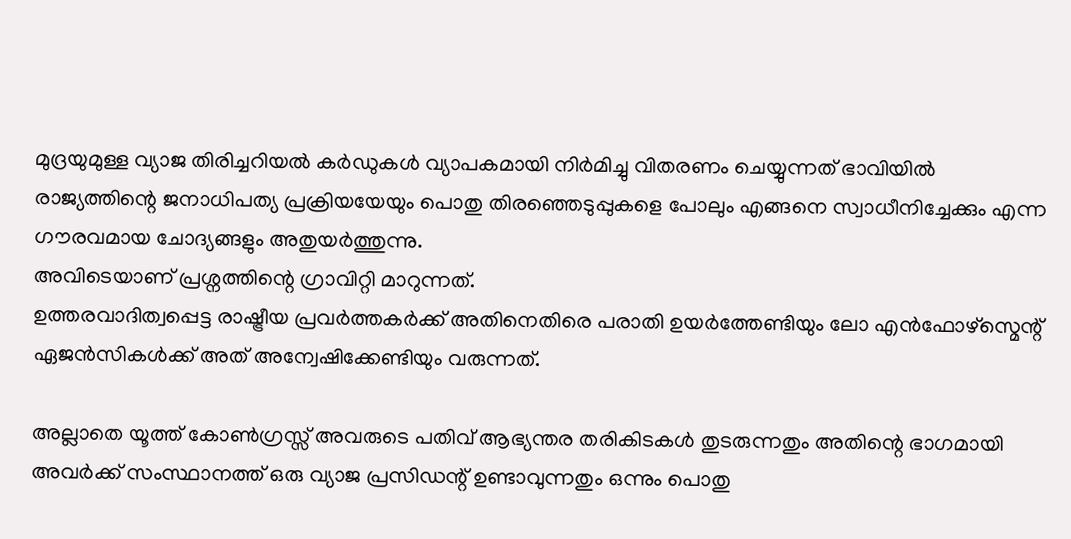മുദ്രയുമുള്ള വ്യാജ തിരിച്ചറിയൽ കർഡുകൾ വ്യാപകമായി നിർമിച്ചു വിതരണം ചെയ്യുന്നത് ഭാവിയിൽ രാജ്യത്തിന്റെ ജനാധിപത്യ പ്രക്രിയയേയും പൊതു തിരഞ്ഞെടുപ്പുകളെ പോലും എങ്ങനെ സ്വാധീനിച്ചേക്കും എന്ന ഗൗരവമായ ചോദ്യങ്ങളും അതുയർത്തുന്നു.
അവിടെയാണ് പ്രശ്നത്തിന്റെ ഗ്രാവിറ്റി മാറുന്നത്.
ഉത്തരവാദിത്വപ്പെട്ട രാഷ്ട്രീയ പ്രവർത്തകർക്ക് അതിനെതിരെ പരാതി ഉയർത്തേണ്ടിയും ലോ എൻഫോഴ്സ്മെന്റ് ഏജൻസികൾക്ക് അത് അന്വേഷിക്കേണ്ടിയും വരുന്നത്.

അല്ലാതെ യൂത്ത് കോൺഗ്രസ്സ് അവരുടെ പതിവ് ആഭ്യന്തര തരികിടകൾ തുടരുന്നതും അതിന്റെ ഭാഗമായി അവർക്ക് സംസ്ഥാനത്ത് ഒരു വ്യാജ പ്രസിഡന്റ്‌ ഉണ്ടാവുന്നതും ഒന്നും പൊതു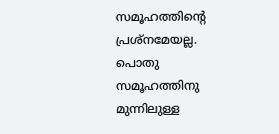സമൂഹത്തിന്റെ പ്രശ്നമേയല്ല.
പൊതു സമൂഹത്തിനു മുന്നിലുള്ള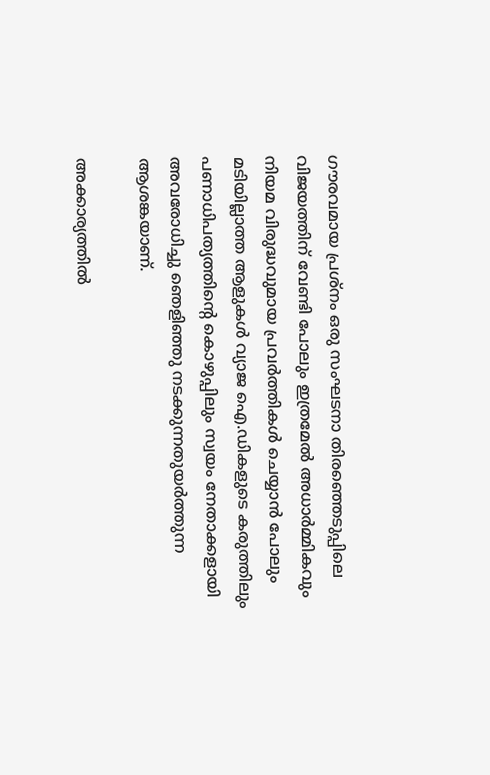ഗൗരവമായ പ്രശ്നം ഒരു സംഘടനാ തിരഞ്ഞെടുപ്പിലെ വിജയത്തിന് വേണ്ടി പോലും ഇത്രമേൽ അധാർമ്മികവും നിയമ വിരുദ്ധവുമായ പ്രവർത്തികൾ ചെയ്യാൻ പോലും മടിയില്ലാത്ത ആളുകൾ വ്യാജ ഐ.ഡികളുടെ കരുത്തിലും പണാധിപത്യത്തിന്റെ കൊഴുപ്പിലും സ്വയം നേതാക്കളായി അവരോധിച്ചു ഞെളിഞ്ഞു നടക്കുന്നതുയർത്തുന്ന ആശങ്കയാണ്.

അക്കാര്യത്തിൽ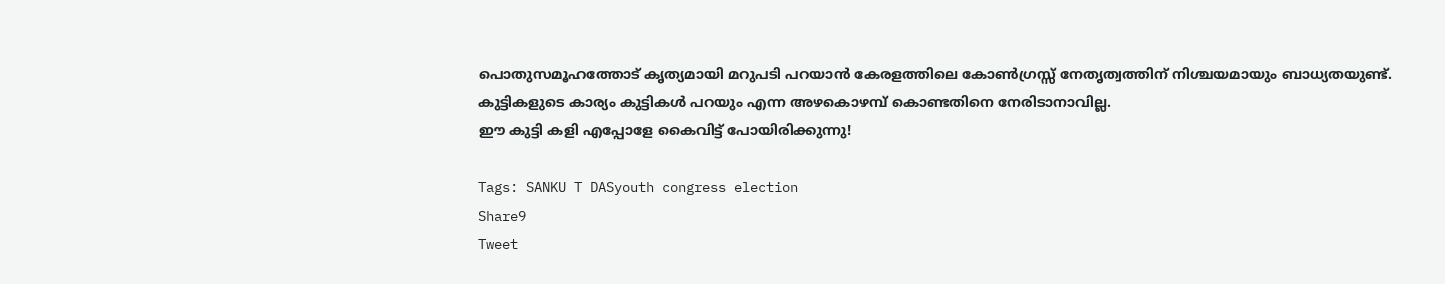പൊതുസമൂഹത്തോട് കൃത്യമായി മറുപടി പറയാൻ കേരളത്തിലെ കോൺഗ്രസ്സ് നേതൃത്വത്തിന് നിശ്ചയമായും ബാധ്യതയുണ്ട്.
കുട്ടികളുടെ കാര്യം കുട്ടികൾ പറയും എന്ന അഴകൊഴമ്പ് കൊണ്ടതിനെ നേരിടാനാവില്ല.
ഈ കുട്ടി കളി എപ്പോളേ കൈവിട്ട് പോയിരിക്കുന്നു!

Tags: SANKU T DASyouth congress election
Share9
Tweet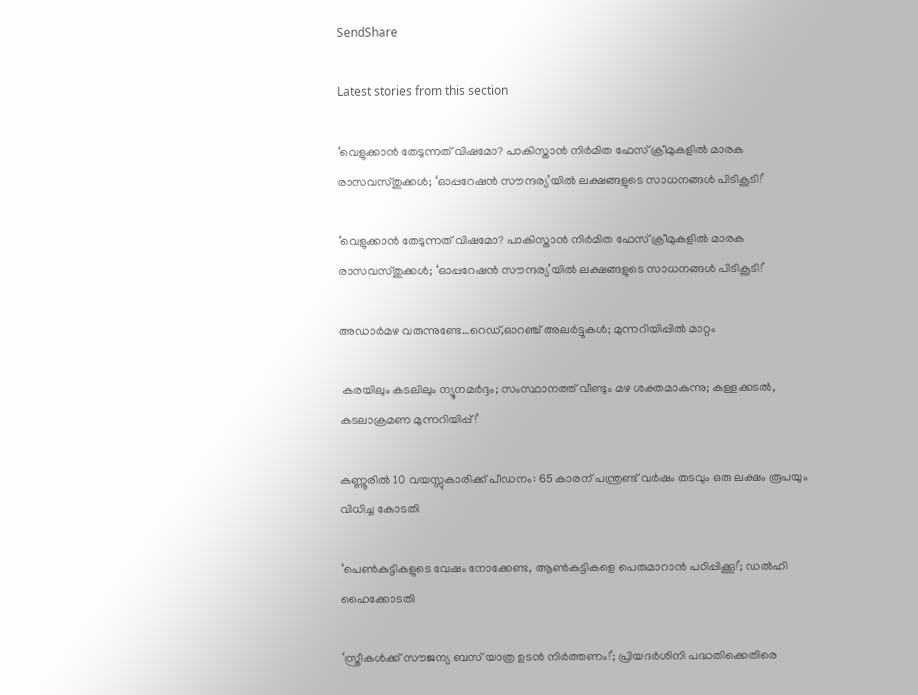SendShare

Latest stories from this section

‘വെളുക്കാൻ തേടുന്നത് വിഷമോ? പാകിസ്താൻ നിർമിത ഫേസ് ക്രീമുകളിൽ മാരക രാസവസ്തുക്കൾ; ‘ഓപ്പറേഷൻ സൗന്ദര്യ’യിൽ ലക്ഷങ്ങളുടെ സാധനങ്ങൾ പിടികൂടി!’

‘വെളുക്കാൻ തേടുന്നത് വിഷമോ? പാകിസ്താൻ നിർമിത ഫേസ് ക്രീമുകളിൽ മാരക രാസവസ്തുക്കൾ; ‘ഓപ്പറേഷൻ സൗന്ദര്യ’യിൽ ലക്ഷങ്ങളുടെ സാധനങ്ങൾ പിടികൂടി!’

അഡാർമഴ വരുന്നുണ്ടേ…റെഡ്,ഓറഞ്ച് അലർട്ടുകൾ; മുന്നറിയിപ്പിൽ മാറ്റം

 കരയിലും കടലിലും ന്യൂനമർദ്ദം; സംസ്ഥാനത്ത് വീണ്ടും മഴ ശക്തമാകുന്നു; കള്ളക്കടൽ, കടലാക്രമണ മുന്നറിയിപ്പ്!’

കണ്ണൂരില്‍ 10 വയസ്സുകാരിക്ക് പീഡനം: 65 കാരന് പന്ത്രണ്ട് വര്‍ഷം തടവും ഒരു ലക്ഷം രൂപയും വിധിച്ച കോടതി

‘പെൺകുട്ടികളുടെ വേഷം നോക്കേണ്ട, ആൺകുട്ടികളെ പെരുമാറാൻ പഠിപ്പിക്കൂ!’; ഡൽഹി ഹൈക്കോടതി

‘സ്ത്രീകൾക്ക് സൗജന്യ ബസ് യാത്ര ഉടൻ നിർത്തണം!’; പ്രിയദർശിനി പദ്ധതിക്കെതിരെ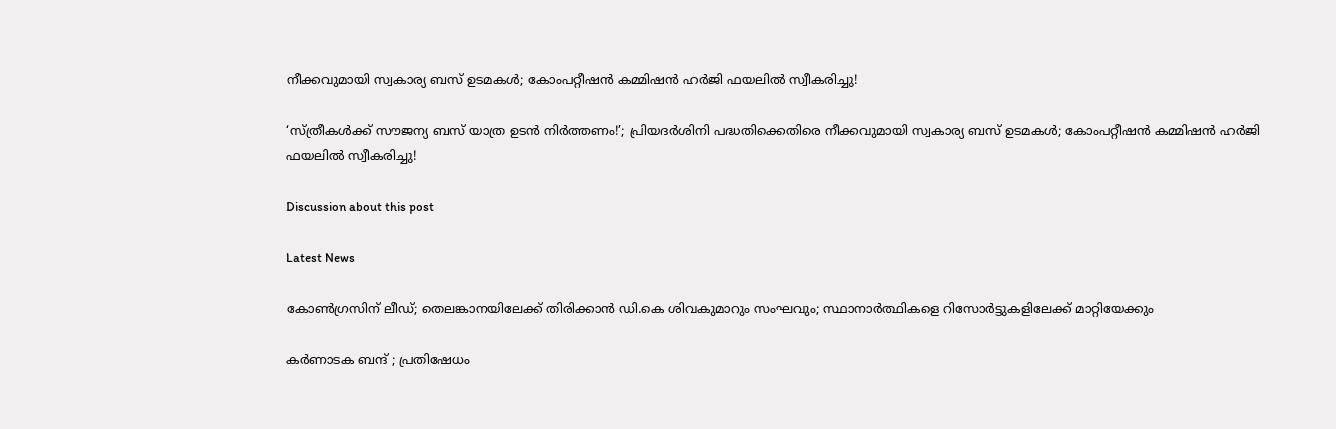നീക്കവുമായി സ്വകാര്യ ബസ് ഉടമകൾ; കോംപറ്റീഷൻ കമ്മിഷൻ ഹർജി ഫയലിൽ സ്വീകരിച്ചു!

‘സ്ത്രീകൾക്ക് സൗജന്യ ബസ് യാത്ര ഉടൻ നിർത്തണം!’; പ്രിയദർശിനി പദ്ധതിക്കെതിരെ നീക്കവുമായി സ്വകാര്യ ബസ് ഉടമകൾ; കോംപറ്റീഷൻ കമ്മിഷൻ ഹർജി ഫയലിൽ സ്വീകരിച്ചു!

Discussion about this post

Latest News

കോൺഗ്രസിന് ലീഡ്; തെലങ്കാനയിലേക്ക് തിരിക്കാൻ ഡി.കെ ശിവകുമാറും സംഘവും; സ്ഥാനാർത്ഥികളെ റിസോർട്ടുകളിലേക്ക് മാറ്റിയേക്കും

കർണാടക ബന്ദ് ; പ്രതിഷേധം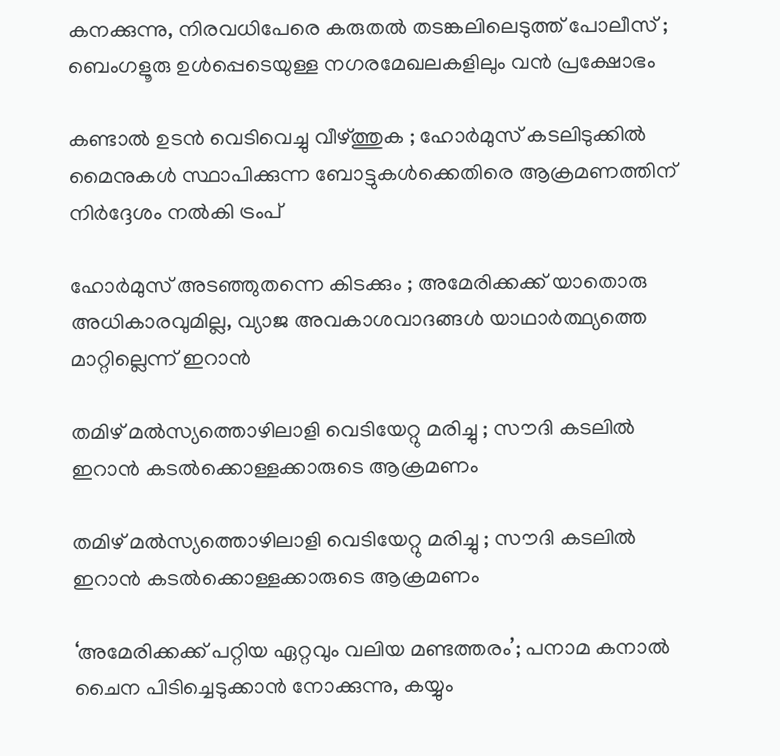കനക്കുന്നു, നിരവധിപേരെ കരുതൽ തടങ്കലിലെടുത്ത് പോലീസ് ; ബെംഗളൂരു ഉൾപ്പെടെയുള്ള നഗരമേഖലകളിലും വൻ പ്രക്ഷോഭം

കണ്ടാൽ ഉടൻ വെടിവെച്ചു വീഴ്ത്തുക ; ഹോർമുസ് കടലിടുക്കിൽ മൈനുകൾ സ്ഥാപിക്കുന്ന ബോട്ടുകൾക്കെതിരെ ആക്രമണത്തിന് നിർദ്ദേശം നൽകി ട്രംപ്

ഹോർമുസ് അടഞ്ഞുതന്നെ കിടക്കും ; അമേരിക്കക്ക് യാതൊരു അധികാരവുമില്ല, വ്യാജ അവകാശവാദങ്ങൾ യാഥാർത്ഥ്യത്തെ മാറ്റില്ലെന്ന് ഇറാൻ

തമിഴ്‌ മൽസ്യത്തൊഴിലാളി വെടിയേറ്റു മരിച്ചു ; സൗദി കടലിൽ ഇറാൻ കടൽക്കൊള്ളക്കാരുടെ ആക്രമണം

തമിഴ്‌ മൽസ്യത്തൊഴിലാളി വെടിയേറ്റു മരിച്ചു ; സൗദി കടലിൽ ഇറാൻ കടൽക്കൊള്ളക്കാരുടെ ആക്രമണം

‘അമേരിക്കക്ക് പറ്റിയ ഏറ്റവും വലിയ മണ്ടത്തരം’; പനാമ കനാൽ ചൈന പിടിച്ചെടുക്കാൻ നോക്കുന്നു, കയ്യും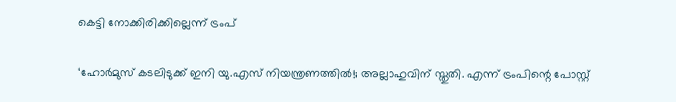കെട്ടി നോക്കിരിക്കില്ലെന്ന് ട്രംപ്

‘ഹോർമുസ് കടലിടുക്ക് ഇനി യു.എസ് നിയന്ത്രണത്തിൽ!; അല്ലാഹുവിന് സ്തുതി. എന്ന് ട്രംപിന്റെ പോസ്റ്റ്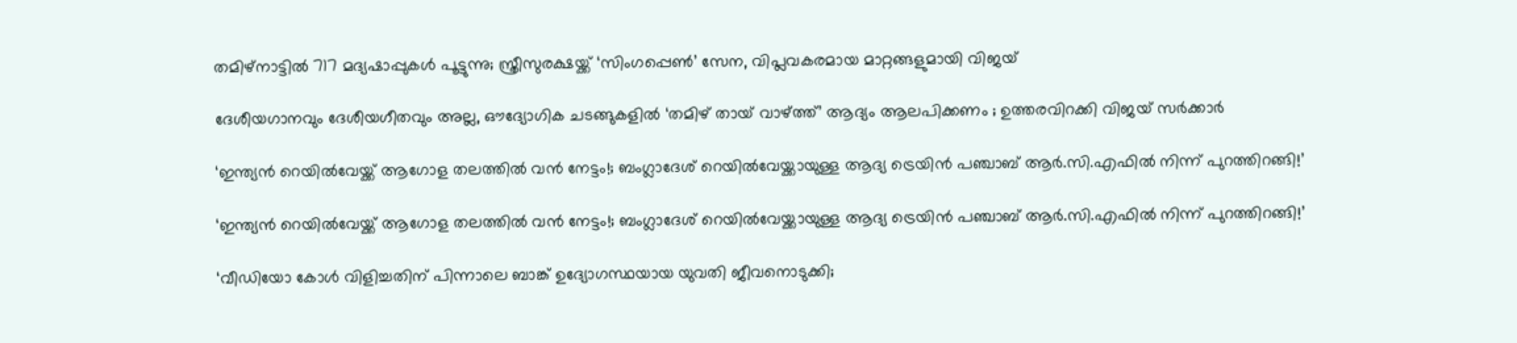തമിഴ്‌നാട്ടിൽ 717 മദ്യഷാപ്പുകൾ പൂട്ടുന്നു; സ്ത്രീസുരക്ഷയ്ക്ക് ‘സിംഗപ്പെൺ’ സേന, വിപ്ലവകരമായ മാറ്റങ്ങളുമായി വിജയ്

ദേശീയഗാനവും ദേശീയഗീതവും അല്ല, ഔദ്യോഗിക ചടങ്ങുകളിൽ ‘തമിഴ് തായ് വാഴ്ത്ത്’ ആദ്യം ആലപിക്കണം ; ഉത്തരവിറക്കി വിജയ് സർക്കാർ

‘ഇന്ത്യൻ റെയിൽവേയ്ക്ക് ആഗോള തലത്തിൽ വൻ നേട്ടം!; ബംഗ്ലാദേശ് റെയിൽവേയ്ക്കായുള്ള ആദ്യ ട്രെയിൻ പഞ്ചാബ് ആർ.സി.എഫിൽ നിന്ന് പുറത്തിറങ്ങി!’

‘ഇന്ത്യൻ റെയിൽവേയ്ക്ക് ആഗോള തലത്തിൽ വൻ നേട്ടം!; ബംഗ്ലാദേശ് റെയിൽവേയ്ക്കായുള്ള ആദ്യ ട്രെയിൻ പഞ്ചാബ് ആർ.സി.എഫിൽ നിന്ന് പുറത്തിറങ്ങി!’

‘വീഡിയോ കോൾ വിളിച്ചതിന് പിന്നാലെ ബാങ്ക് ഉദ്യോഗസ്ഥയായ യുവതി ജീവനൊടുക്കി;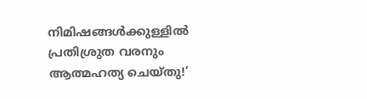നിമിഷങ്ങൾക്കുള്ളിൽ പ്രതിശ്രുത വരനും ആത്മഹത്യ ചെയ്തു!’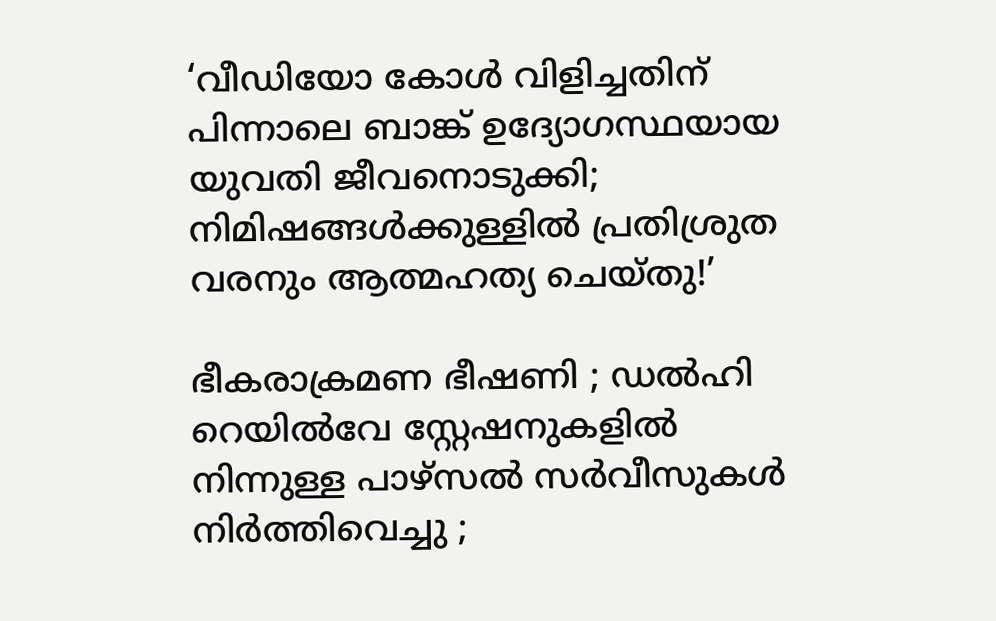‘വീഡിയോ കോൾ വിളിച്ചതിന് പിന്നാലെ ബാങ്ക് ഉദ്യോഗസ്ഥയായ യുവതി ജീവനൊടുക്കി; നിമിഷങ്ങൾക്കുള്ളിൽ പ്രതിശ്രുത വരനും ആത്മഹത്യ ചെയ്തു!’

ഭീകരാക്രമണ ഭീഷണി ; ഡൽഹി റെയിൽവേ സ്റ്റേഷനുകളിൽ നിന്നുള്ള പാഴ്സൽ സർവീസുകൾ നിർത്തിവെച്ചു ;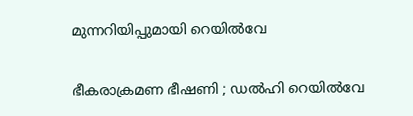മുന്നറിയിപ്പുമായി റെയിൽവേ

ഭീകരാക്രമണ ഭീഷണി ; ഡൽഹി റെയിൽവേ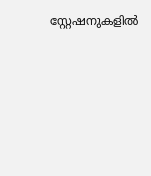സ്റ്റേഷനുകളിൽ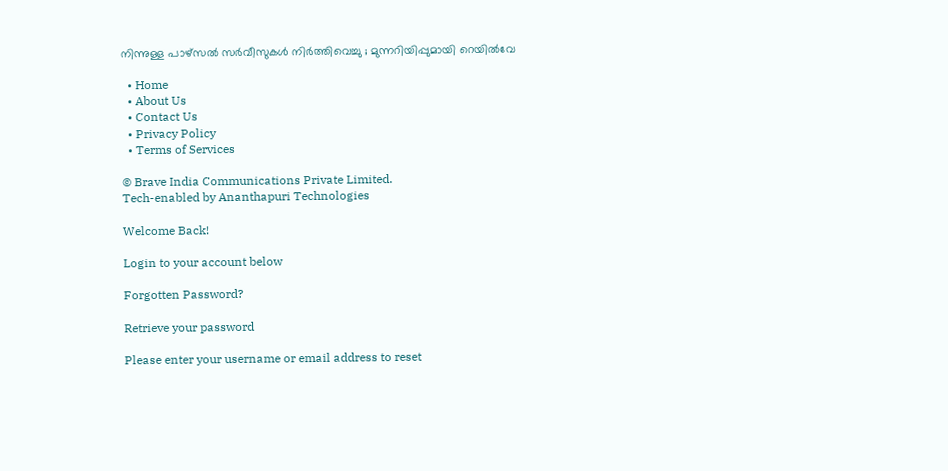നിന്നുള്ള പാഴ്സൽ സർവീസുകൾ നിർത്തിവെച്ചു ; മുന്നറിയിപ്പുമായി റെയിൽവേ

  • Home
  • About Us
  • Contact Us
  • Privacy Policy
  • Terms of Services

© Brave India Communications Private Limited.
Tech-enabled by Ananthapuri Technologies

Welcome Back!

Login to your account below

Forgotten Password?

Retrieve your password

Please enter your username or email address to reset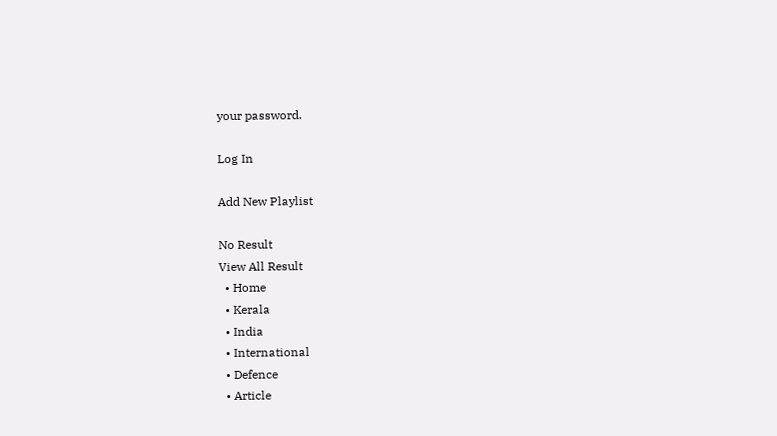your password.

Log In

Add New Playlist

No Result
View All Result
  • Home
  • Kerala
  • India
  • International
  • Defence
  • Article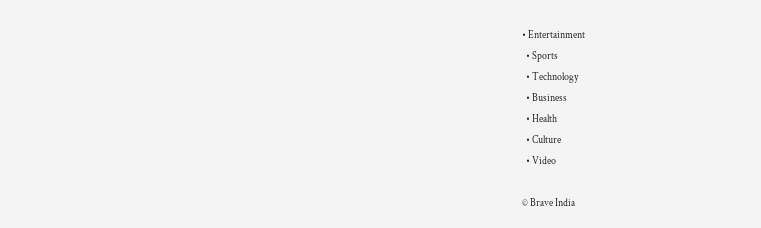• Entertainment
  • Sports
  • Technology
  • Business
  • Health
  • Culture
  • Video

© Brave India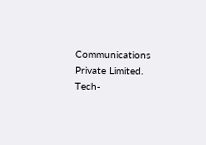Communications Private Limited.
Tech-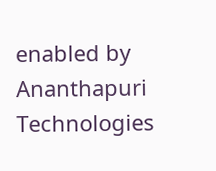enabled by Ananthapuri Technologies